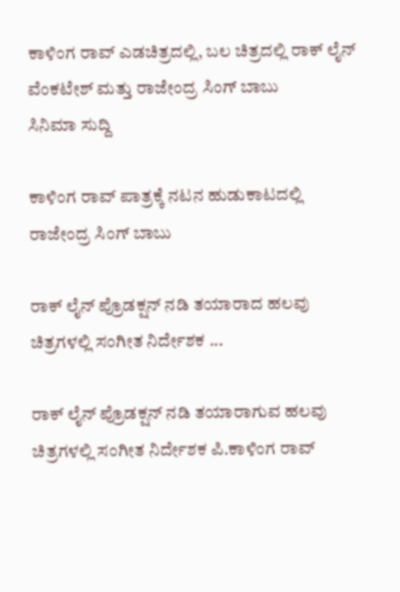ಕಾಳಿಂಗ ರಾವ್ ಎಡಚಿತ್ರದಲ್ಲಿ, ಬಲ ಚಿತ್ರದಲ್ಲಿ ರಾಕ್ ಲೈನ್ ವೆಂಕಟೇಶ್ ಮತ್ತು ರಾಜೇಂದ್ರ ಸಿಂಗ್ ಬಾಬು
ಸಿನಿಮಾ ಸುದ್ದಿ

ಕಾಳಿಂಗ ರಾವ್ ಪಾತ್ರಕ್ಕೆ ನಟನ ಹುಡುಕಾಟದಲ್ಲಿ ರಾಜೇಂದ್ರ ಸಿಂಗ್ ಬಾಬು

ರಾಕ್ ಲೈನ್ ಪ್ರೊಡಕ್ಷನ್ ನಡಿ ತಯಾರಾದ ಹಲವು ಚಿತ್ರಗಳಲ್ಲಿ ಸಂಗೀತ ನಿರ್ದೇಶಕ ...

ರಾಕ್ ಲೈನ್ ಪ್ರೊಡಕ್ಷನ್ ನಡಿ ತಯಾರಾಗುವ ಹಲವು ಚಿತ್ರಗಳಲ್ಲಿ ಸಂಗೀತ ನಿರ್ದೇಶಕ ಪಿ.ಕಾಳಿಂಗ ರಾವ್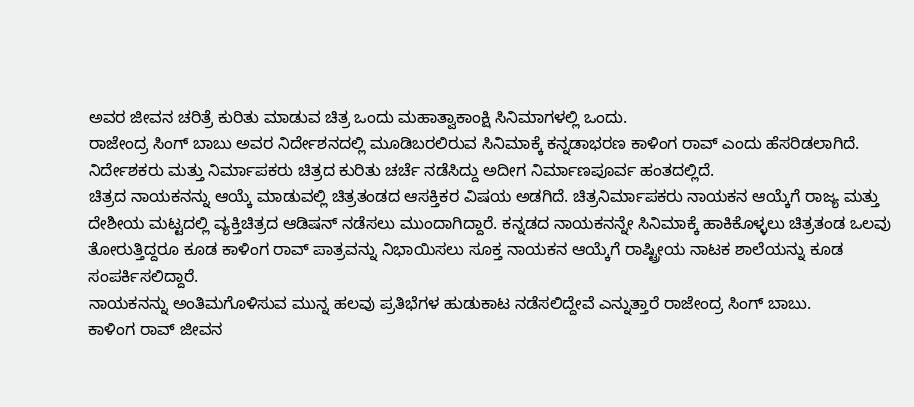ಅವರ ಜೀವನ ಚರಿತ್ರೆ ಕುರಿತು ಮಾಡುವ ಚಿತ್ರ ಒಂದು ಮಹಾತ್ವಾಕಾಂಕ್ಷಿ ಸಿನಿಮಾಗಳಲ್ಲಿ ಒಂದು.
ರಾಜೇಂದ್ರ ಸಿಂಗ್ ಬಾಬು ಅವರ ನಿರ್ದೇಶನದಲ್ಲಿ ಮೂಡಿಬರಲಿರುವ ಸಿನಿಮಾಕ್ಕೆ ಕನ್ನಡಾಭರಣ ಕಾಳಿಂಗ ರಾವ್ ಎಂದು ಹೆಸರಿಡಲಾಗಿದೆ. ನಿರ್ದೇಶಕರು ಮತ್ತು ನಿರ್ಮಾಪಕರು ಚಿತ್ರದ ಕುರಿತು ಚರ್ಚೆ ನಡೆಸಿದ್ದು ಅದೀಗ ನಿರ್ಮಾಣಪೂರ್ವ ಹಂತದಲ್ಲಿದೆ.
ಚಿತ್ರದ ನಾಯಕನನ್ನು ಆಯ್ಕೆ ಮಾಡುವಲ್ಲಿ ಚಿತ್ರತಂಡದ ಆಸಕ್ತಿಕರ ವಿಷಯ ಅಡಗಿದೆ. ಚಿತ್ರನಿರ್ಮಾಪಕರು ನಾಯಕನ ಆಯ್ಕೆಗೆ ರಾಜ್ಯ ಮತ್ತು ದೇಶೀಯ ಮಟ್ಟದಲ್ಲಿ ವ್ಯಕ್ತಿಚಿತ್ರದ ಆಡಿಷನ್ ನಡೆಸಲು ಮುಂದಾಗಿದ್ದಾರೆ. ಕನ್ನಡದ ನಾಯಕನನ್ನೇ ಸಿನಿಮಾಕ್ಕೆ ಹಾಕಿಕೊಳ್ಳಲು ಚಿತ್ರತಂಡ ಒಲವು ತೋರುತ್ತಿದ್ದರೂ ಕೂಡ ಕಾಳಿಂಗ ರಾವ್ ಪಾತ್ರವನ್ನು ನಿಭಾಯಿಸಲು ಸೂಕ್ತ ನಾಯಕನ ಆಯ್ಕೆಗೆ ರಾಷ್ಟ್ರೀಯ ನಾಟಕ ಶಾಲೆಯನ್ನು ಕೂಡ ಸಂಪರ್ಕಿಸಲಿದ್ದಾರೆ.
ನಾಯಕನನ್ನು ಅಂತಿಮಗೊಳಿಸುವ ಮುನ್ನ ಹಲವು ಪ್ರತಿಭೆಗಳ ಹುಡುಕಾಟ ನಡೆಸಲಿದ್ದೇವೆ ಎನ್ನುತ್ತಾರೆ ರಾಜೇಂದ್ರ ಸಿಂಗ್ ಬಾಬು.
ಕಾಳಿಂಗ ರಾವ್ ಜೀವನ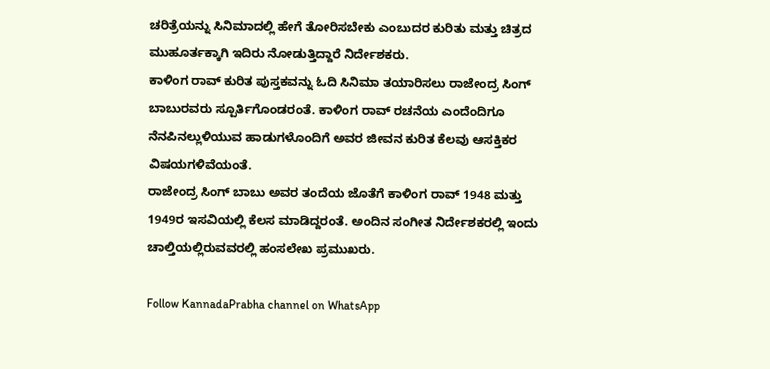ಚರಿತ್ರೆಯನ್ನು ಸಿನಿಮಾದಲ್ಲಿ ಹೇಗೆ ತೋರಿಸಬೇಕು ಎಂಬುದರ ಕುರಿತು ಮತ್ತು ಚಿತ್ರದ ಮುಹೂರ್ತಕ್ಕಾಗಿ ಇದಿರು ನೋಡುತ್ತಿದ್ದಾರೆ ನಿರ್ದೇಶಕರು.
ಕಾಳಿಂಗ ರಾವ್ ಕುರಿತ ಪುಸ್ತಕವನ್ನು ಓದಿ ಸಿನಿಮಾ ತಯಾರಿಸಲು ರಾಜೇಂದ್ರ ಸಿಂಗ್ ಬಾಬುರವರು ಸ್ಪೂರ್ತಿಗೊಂಡರಂತೆ. ಕಾಳಿಂಗ ರಾವ್ ರಚನೆಯ ಎಂದೆಂದಿಗೂ ನೆನಪಿನಲ್ಲುಳಿಯುವ ಹಾಡುಗಳೊಂದಿಗೆ ಅವರ ಜೀವನ ಕುರಿತ ಕೆಲವು ಆಸಕ್ತಿಕರ ವಿಷಯಗಳಿವೆಯಂತೆ.
ರಾಜೇಂದ್ರ ಸಿಂಗ್ ಬಾಬು ಅವರ ತಂದೆಯ ಜೊತೆಗೆ ಕಾಳಿಂಗ ರಾವ್ 1948 ಮತ್ತು 1949ರ ಇಸವಿಯಲ್ಲಿ ಕೆಲಸ ಮಾಡಿದ್ದರಂತೆ. ಅಂದಿನ ಸಂಗೀತ ನಿರ್ದೇಶಕರಲ್ಲಿ ಇಂದು ಚಾಲ್ತಿಯಲ್ಲಿರುವವರಲ್ಲಿ ಹಂಸಲೇಖ ಪ್ರಮುಖರು.

Follow KannadaPrabha channel on WhatsApp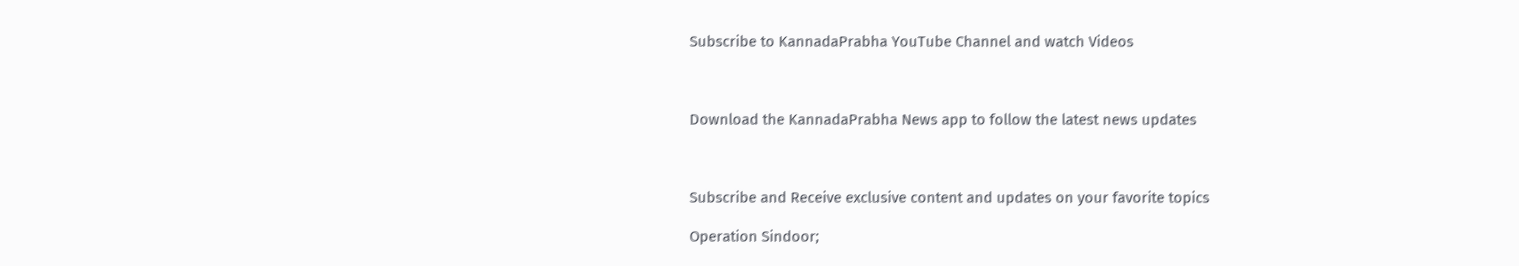Subscribe to KannadaPrabha YouTube Channel and watch Videos



Download the KannadaPrabha News app to follow the latest news updates



Subscribe and Receive exclusive content and updates on your favorite topics

Operation Sindoor;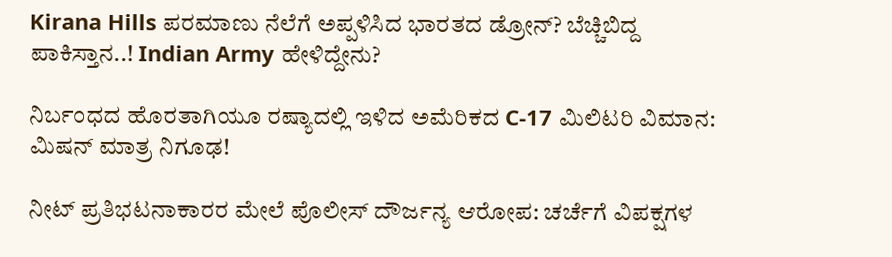Kirana Hills ಪರಮಾಣು ನೆಲೆಗೆ ಅಪ್ಪಳಿಸಿದ ಭಾರತದ ಡ್ರೋನ್? ಬೆಚ್ಚಿಬಿದ್ದ ಪಾಕಿಸ್ತಾನ..! Indian Army ಹೇಳಿದ್ದೇನು?

ನಿರ್ಬಂಧದ ಹೊರತಾಗಿಯೂ ರಷ್ಯಾದಲ್ಲಿ ಇಳಿದ ಅಮೆರಿಕದ C-17 ಮಿಲಿಟರಿ ವಿಮಾನ: ಮಿಷನ್ ಮಾತ್ರ ನಿಗೂಢ!

ನೀಟ್ ಪ್ರತಿಭಟನಾಕಾರರ ಮೇಲೆ ಪೊಲೀಸ್ ದೌರ್ಜನ್ಯ ಆರೋಪ: ಚರ್ಚೆಗೆ ವಿಪಕ್ಷಗಳ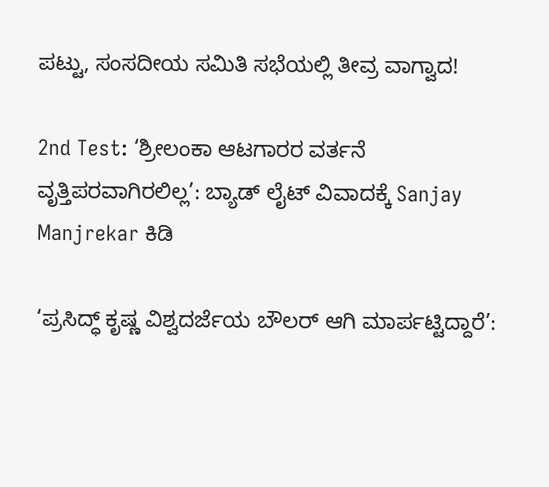ಪಟ್ಟು, ಸಂಸದೀಯ ಸಮಿತಿ ಸಭೆಯಲ್ಲಿ ತೀವ್ರ ವಾಗ್ವಾದ!

2nd Test: ‘ಶ್ರೀಲಂಕಾ ಆಟಗಾರರ ವರ್ತನೆ ವೃತ್ತಿಪರವಾಗಿರಲಿಲ್ಲ’: ಬ್ಯಾಡ್ ಲೈಟ್ ವಿವಾದಕ್ಕೆ Sanjay Manjrekar ಕಿಡಿ

‘ಪ್ರಸಿದ್ಧ್ ಕೃಷ್ಣ ವಿಶ್ವದರ್ಜೆಯ ಬೌಲರ್ ಆಗಿ ಮಾರ್ಪಟ್ಟಿದ್ದಾರೆ’: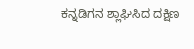ಕನ್ನಡಿಗನ ಶ್ಲಾಘಿಸಿದ ದಕ್ಷಿಣ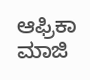ಆಫ್ರಿಕಾ ಮಾಜಿ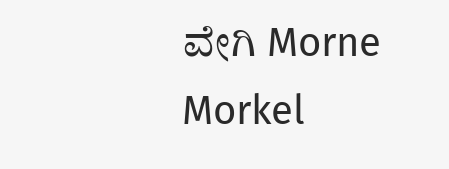ವೇಗಿ Morne Morkel